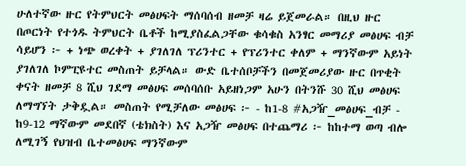ሁለተኛው ዙር የትምህርት መፅሀፍት ማሰባሰብ ዘመቻ ዛሬ ይጀመራል። በዚህ ዙር በጦርነት የተጎዱ ትምህርት ቤቶች ከሚያስፈልጋቸው ቁሳቁስ አንፃር መማሪያ መፅሀፍ ብቻ ሳይሆን ፦ + ነጭ ወረቀት + ያገለገለ ፕሪንተር + የፕሪንተር ቀለም + ማንኛውም አይነት ያገለገለ ኮምፒዩተር መስጠት ይቻላል። ውድ ቤተሰቦቻችን በመጀመሪያው ዙር በጥቂት ቀናት ዘመቻ 8 ሺህ ገደማ መፅሀፍ መሰባሰቡ አይዘነጋም አሁን በትንሹ 30 ሺህ መፅሀፍ ለማግኘት ታቅዷል። መስጠት የሚቻለው መፅሀፍ ፦ - ከ1-8 #አጋዥ_መፅሀፍ_ብቻ - ከ9-12 ማኛውም መደበኛ (ቴክስት) እና አጋዥ መፅሀፍ በተጨማሪ ፦ ከከተማ ወጣ ብሎ ለሚገኝ የህዝብ ቤተመፅሀፍ ማንኛውም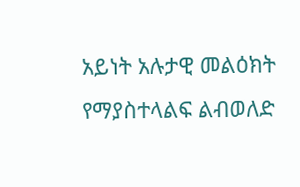አይነት አሉታዊ መልዕክት የማያስተላልፍ ልብወለድ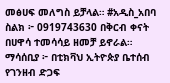መፅሀፍ መለግስ ይቻላል። #አዲስ_አበባ ስልክ ፦ 0919743630 በቅርብ ቀናት በሀዋሳ ተመሳሳይ ዘመቻ ይኖራል። ማሳሰቢያ ፦ በቲክቫህ ኢትዮጵያ ቤተሰብ የገንዘብ ድጋፍ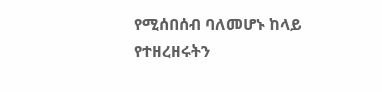የሚሰበሰብ ባለመሆኑ ከላይ የተዘረዘሩትን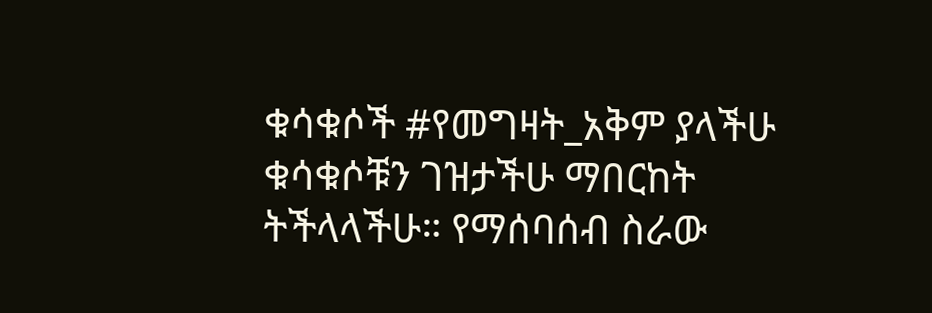ቁሳቁሶች #የመግዛት_አቅም ያላችሁ ቁሳቁሶቹን ገዝታችሁ ማበርከት ትችላላችሁ። የማሰባሰብ ስራው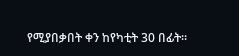የሚያበቃበት ቀን ከየካቲት 30 በፊት።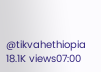@tikvahethiopia 18.1K views07:00